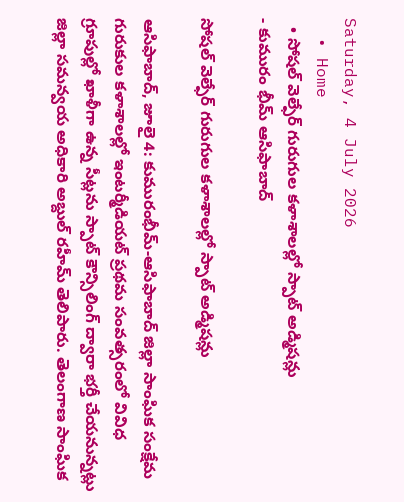Saturday, 4 July 2026
  • Home
  • సోషల్ వెల్ఫేర్ గురుగుల కళాశాలల్లో స్పాట్ అడ్మిషన్లు
- కుమురం భీమ్ ఆసిఫాబాద్

సోషల్ వెల్ఫేర్ గురుగుల కళాశాలల్లో స్పాట్ అడ్మిషన్లు

ఆసిఫాబాద్, జూలై 4: కుమురంభీమ్-ఆసిఫాబాద్ జిల్లా సాంఘిక సంక్షేమ గురుకుల కళాశాలల్లో ఇంటర్మీడియట్ ప్రథమ సంవత్సరంలో వివిధ గ్రూపుల్లో ఖాళీగా ఉన్న సీట్లను స్పాట్ కౌన్సిలింగ్ ద్వారా భర్తీ చేయనున్నట్లు జిల్లా సమన్వయ అధికారి అబ్దుల్ రహీమ్ తెలిపారు. తెలంగాణ సాంఘిక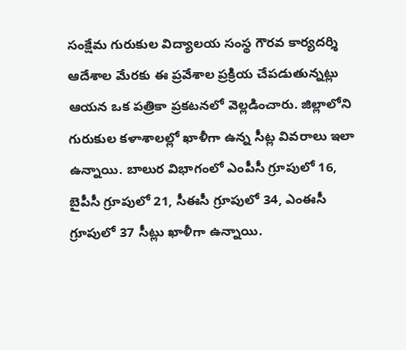సంక్షేమ గురుకుల విద్యాలయ సంస్థ గౌరవ కార్యదర్శి ఆదేశాల మేరకు ఈ ప్రవేశాల ప్రక్రియ చేపడుతున్నట్లు ఆయన ఒక పత్రికా ప్రకటనలో వెల్లడించారు. జిల్లాలోని గురుకుల కళాశాలల్లో ఖాళీగా ఉన్న సీట్ల వివరాలు ఇలా ఉన్నాయి. బాలుర విభాగంలో ఎంపీసీ గ్రూపులో 16, బైపీసీ గ్రూపులో 21, సీఈసీ గ్రూపులో 34, ఎంఈసీ గ్రూపులో 37 సీట్లు ఖాళీగా ఉన్నాయి.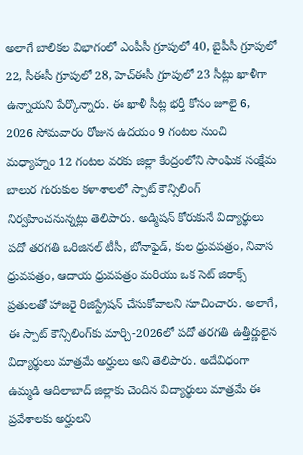అలాగే బాలికల విభాగంలో ఎంపీసీ గ్రూపులో 40, బైపీసీ గ్రూపులో 22, సీఈసీ గ్రూపులో 28, హెచ్ఈసీ గ్రూపులో 23 సీట్లు ఖాళీగా ఉన్నాయని పేర్కొన్నారు. ఈ ఖాళీ సీట్ల భర్తీ కోసం జూలై 6, 2026 సోమవారం రోజున ఉదయం 9 గంటల నుంచి మధ్యాహ్నం 12 గంటల వరకు జిల్లా కేంద్రంలోని సాంఘిక సంక్షేమ బాలుర గురుకుల కళాశాలలో స్పాట్ కౌన్సిలింగ్ నిర్వహించనున్నట్లు తెలిపారు. అడ్మిషన్ కోరుకునే విద్యార్థులు పదో తరగతి ఒరిజినల్ టీసీ, బోనాఫైడ్, కుల ధ్రువపత్రం, నివాస ధ్రువపత్రం, ఆదాయ ధ్రువపత్రం మరియు ఒక సెట్ జిరాక్స్ ప్రతులతో హాజరై రిజిస్ట్రేషన్ చేసుకోవాలని సూచించారు. అలాగే, ఈ స్పాట్ కౌన్సిలింగ్‌కు మార్చి-2026లో పదో తరగతి ఉత్తీర్ణులైన విద్యార్థులు మాత్రమే అర్హులు అని తెలిపారు. అదేవిధంగా ఉమ్మడి ఆదిలాబాద్ జిల్లాకు చెందిన విద్యార్థులు మాత్రమే ఈ ప్రవేశాలకు అర్హులని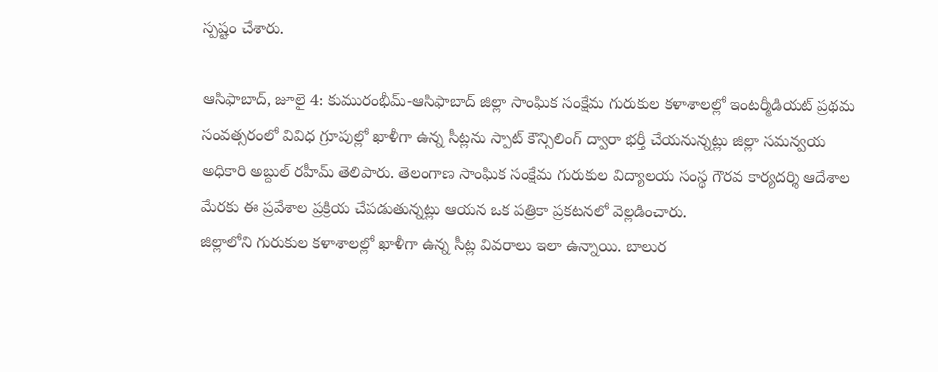స్పష్టం చేశారు.

ఆసిఫాబాద్, జూలై 4: కుమురంభీమ్-ఆసిఫాబాద్ జిల్లా సాంఘిక సంక్షేమ గురుకుల కళాశాలల్లో ఇంటర్మీడియట్ ప్రథమ సంవత్సరంలో వివిధ గ్రూపుల్లో ఖాళీగా ఉన్న సీట్లను స్పాట్ కౌన్సిలింగ్ ద్వారా భర్తీ చేయనున్నట్లు జిల్లా సమన్వయ అధికారి అబ్దుల్ రహీమ్ తెలిపారు. తెలంగాణ సాంఘిక సంక్షేమ గురుకుల విద్యాలయ సంస్థ గౌరవ కార్యదర్శి ఆదేశాల మేరకు ఈ ప్రవేశాల ప్రక్రియ చేపడుతున్నట్లు ఆయన ఒక పత్రికా ప్రకటనలో వెల్లడించారు.
జిల్లాలోని గురుకుల కళాశాలల్లో ఖాళీగా ఉన్న సీట్ల వివరాలు ఇలా ఉన్నాయి. బాలుర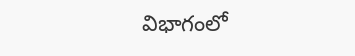విభాగంలో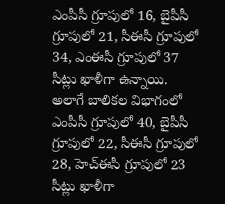ఎంపీసీ గ్రూపులో 16, బైపీసీ గ్రూపులో 21, సీఈసీ గ్రూపులో 34, ఎంఈసీ గ్రూపులో 37 సీట్లు ఖాళీగా ఉన్నాయి. అలాగే బాలికల విభాగంలో ఎంపీసీ గ్రూపులో 40, బైపీసీ గ్రూపులో 22, సీఈసీ గ్రూపులో 28, హెచ్ఈసీ గ్రూపులో 23 సీట్లు ఖాళీగా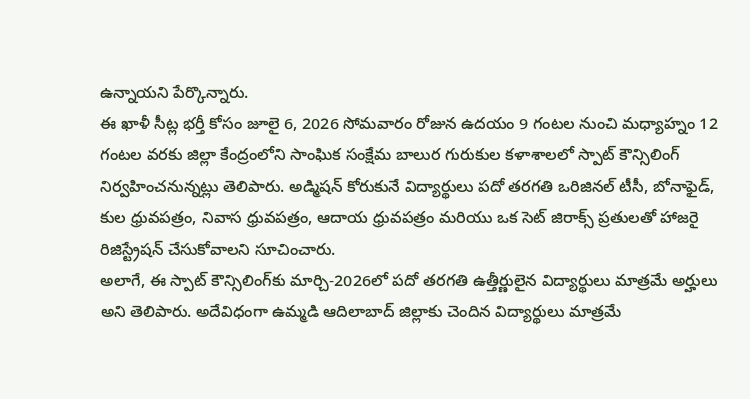ఉన్నాయని పేర్కొన్నారు.
ఈ ఖాళీ సీట్ల భర్తీ కోసం జూలై 6, 2026 సోమవారం రోజున ఉదయం 9 గంటల నుంచి మధ్యాహ్నం 12 గంటల వరకు జిల్లా కేంద్రంలోని సాంఘిక సంక్షేమ బాలుర గురుకుల కళాశాలలో స్పాట్ కౌన్సిలింగ్ నిర్వహించనున్నట్లు తెలిపారు. అడ్మిషన్ కోరుకునే విద్యార్థులు పదో తరగతి ఒరిజినల్ టీసీ, బోనాఫైడ్, కుల ధ్రువపత్రం, నివాస ధ్రువపత్రం, ఆదాయ ధ్రువపత్రం మరియు ఒక సెట్ జిరాక్స్ ప్రతులతో హాజరై రిజిస్ట్రేషన్ చేసుకోవాలని సూచించారు.
అలాగే, ఈ స్పాట్ కౌన్సిలింగ్‌కు మార్చి-2026లో పదో తరగతి ఉత్తీర్ణులైన విద్యార్థులు మాత్రమే అర్హులు అని తెలిపారు. అదేవిధంగా ఉమ్మడి ఆదిలాబాద్ జిల్లాకు చెందిన విద్యార్థులు మాత్రమే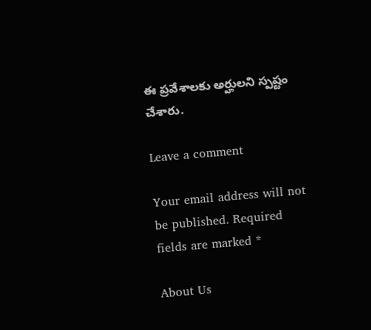ఈ ప్రవేశాలకు అర్హులని స్పష్టం చేశారు.

Leave a comment

Your email address will not be published. Required fields are marked *

About Us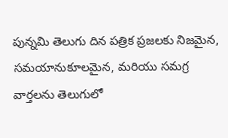పున్నమి తెలుగు దిన పత్రిక ప్రజలకు నిజమైన, సమయానుకూలమైన, మరియు సమగ్ర వార్తలను తెలుగులో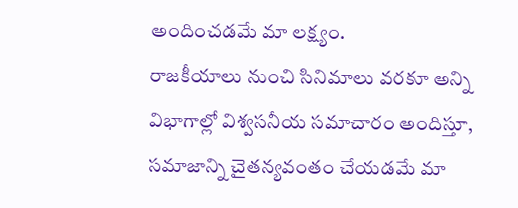అందించడమే మా లక్ష్యం.
రాజకీయాలు నుంచి సినిమాలు వరకూ అన్ని విభాగాల్లో విశ్వసనీయ సమాచారం అందిస్తూ, సమాజాన్ని చైతన్యవంతం చేయడమే మా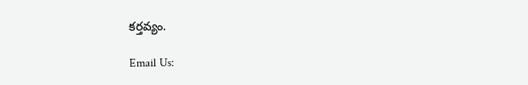కర్తవ్యం.

Email Us: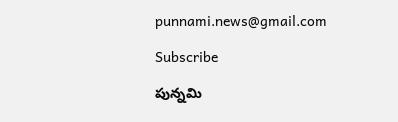punnami.news@gmail.com

Subscribe

పున్నమి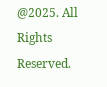@2025. All Rights Reserved.